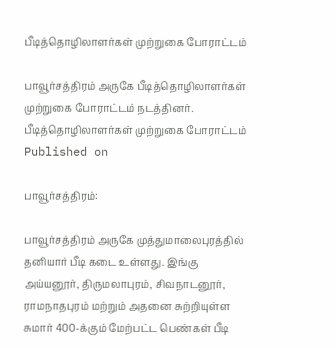பீடித்தொழிலாளர்கள் முற்றுகை போராட்டம்

பாவூர்சத்திரம் அருகே பீடித்தொழிலாளர்கள் முற்றுகை போராட்டம் நடத்தினர்.
பீடித்தொழிலாளர்கள் முற்றுகை போராட்டம்
Published on

பாவூர்சத்திரம்:

பாவூர்சத்திரம் அருகே முத்துமாலைபுரத்தில் தனியார் பீடி கடை உள்ளது. இங்கு அய்யனூர், திருமலாபுரம், சிவநாடனூர், ராமநாதபுரம் மற்றும் அதனை சுற்றியுள்ள சுமார் 400-க்கும் மேற்பட்ட பெண்கள் பீடி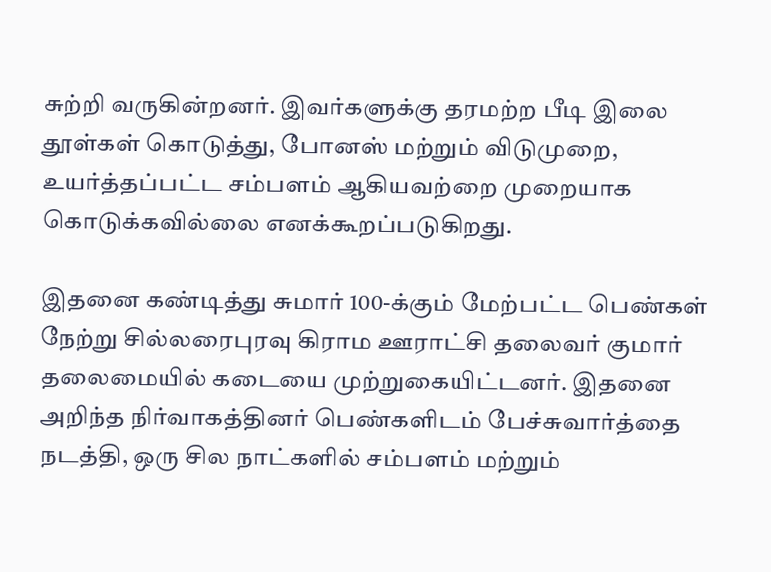சுற்றி வருகின்றனர். இவர்களுக்கு தரமற்ற பீடி இலை தூள்கள் கொடுத்து, போனஸ் மற்றும் விடுமுறை, உயர்த்தப்பட்ட சம்பளம் ஆகியவற்றை முறையாக கொடுக்கவில்லை எனக்கூறப்படுகிறது.

இதனை கண்டித்து சுமார் 100-க்கும் மேற்பட்ட பெண்கள் நேற்று சில்லரைபுரவு கிராம ஊராட்சி தலைவர் குமார் தலைமையில் கடையை முற்றுகையிட்டனர். இதனை அறிந்த நிர்வாகத்தினர் பெண்களிடம் பேச்சுவார்த்தை நடத்தி, ஒரு சில நாட்களில் சம்பளம் மற்றும்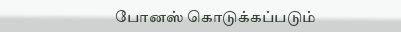போனஸ் கொடுக்கப்படும்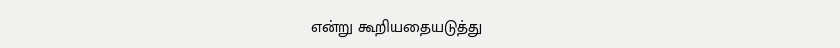என்று கூறியதையடுத்து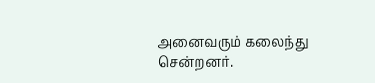அனைவரும் கலைந்து சென்றனர்.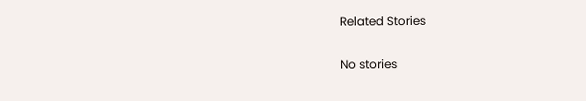Related Stories

No stories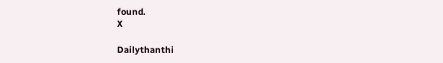found.
X

Dailythanthi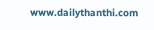www.dailythanthi.com